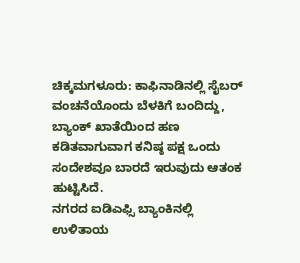ಚಿಕ್ಕಮಗಳೂರು: ಕಾಫಿನಾಡಿನಲ್ಲಿ ಸೈಬರ್ ವಂಚನೆಯೊಂದು ಬೆಳಕಿಗೆ ಬಂದಿದ್ದು, ಬ್ಯಾಂಕ್ ಖಾತೆಯಿಂದ ಹಣ ಕಡಿತವಾಗುವಾಗ ಕನಿಷ್ಠ ಪಕ್ಷ ಒಂದು ಸಂದೇಶವೂ ಬಾರದೆ ಇರುವುದು ಆತಂಕ ಹುಟ್ಟಿಸಿದೆ.
ನಗರದ ಐಡಿಎಫ್ಸಿ ಬ್ಯಾಂಕಿನಲ್ಲಿ ಉಳಿತಾಯ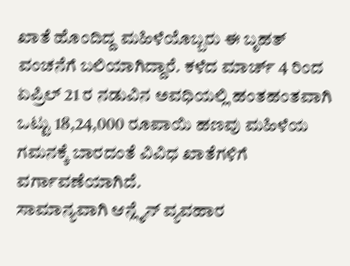ಖಾತೆ ಹೊಂದಿದ್ದ ಮಹಿಳೆಯೊಬ್ಬರು ಈ ಬೃಹತ್ ವಂಚನೆಗೆ ಬಲಿಯಾಗಿದ್ದಾರೆ. ಕಳೆದ ಮಾರ್ಚ್ 4 ರಿಂದ ಏಪ್ರಿಲ್ 21 ರ ನಡುವಿನ ಅವಧಿಯಲ್ಲಿ ಹಂತಹಂತವಾಗಿ ಒಟ್ಟು 18,24,000 ರೂಪಾಯಿ ಹಣವು ಮಹಿಳೆಯ ಗಮನಕ್ಕೆ ಬಾರದಂತೆ ವಿವಿಧ ಖಾತೆಗಳಿಗೆ ವರ್ಗಾವಣೆಯಾಗಿದೆ.
ಸಾಮಾನ್ಯವಾಗಿ ಆನ್ಲೈನ್ ವ್ಯವಹಾರ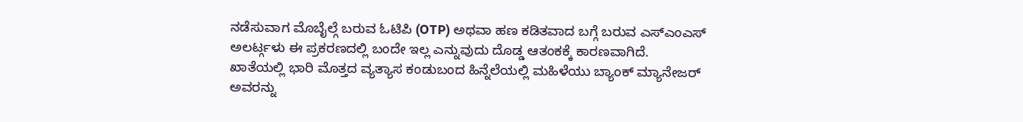ನಡೆಸುವಾಗ ಮೊಬೈಲ್ಗೆ ಬರುವ ಓಟಿಪಿ (OTP) ಅಥವಾ ಹಣ ಕಡಿತವಾದ ಬಗ್ಗೆ ಬರುವ ಎಸ್ಎಂಎಸ್ ಅಲರ್ಟ್ಗಳು ಈ ಪ್ರಕರಣದಲ್ಲಿ ಬಂದೇ ಇಲ್ಲ ಎನ್ನುವುದು ದೊಡ್ಡ ಆತಂಕಕ್ಕೆ ಕಾರಣವಾಗಿದೆ.
ಖಾತೆಯಲ್ಲಿ ಭಾರಿ ಮೊತ್ತದ ವ್ಯತ್ಯಾಸ ಕಂಡುಬಂದ ಹಿನ್ನೆಲೆಯಲ್ಲಿ ಮಹಿಳೆಯು ಬ್ಯಾಂಕ್ ಮ್ಯಾನೇಜರ್ ಅವರನ್ನು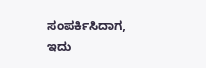ಸಂಪರ್ಕಿಸಿದಾಗ, ಇದು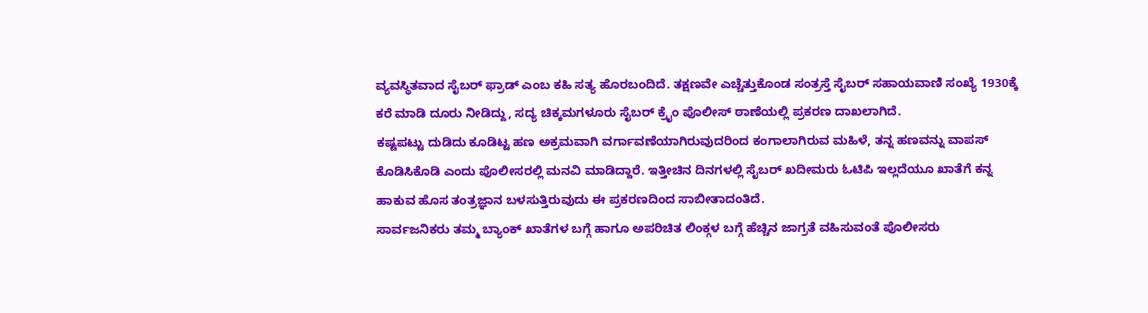ವ್ಯವಸ್ಥಿತವಾದ ಸೈಬರ್ ಫ್ರಾಡ್ ಎಂಬ ಕಹಿ ಸತ್ಯ ಹೊರಬಂದಿದೆ. ತಕ್ಷಣವೇ ಎಚ್ಚೆತ್ತುಕೊಂಡ ಸಂತ್ರಸ್ತೆ ಸೈಬರ್ ಸಹಾಯವಾಣಿ ಸಂಖ್ಯೆ 1930ಕ್ಕೆ ಕರೆ ಮಾಡಿ ದೂರು ನೀಡಿದ್ದು, ಸದ್ಯ ಚಿಕ್ಕಮಗಳೂರು ಸೈಬರ್ ಕ್ರೈಂ ಪೊಲೀಸ್ ಠಾಣೆಯಲ್ಲಿ ಪ್ರಕರಣ ದಾಖಲಾಗಿದೆ.
ಕಷ್ಟಪಟ್ಟು ದುಡಿದು ಕೂಡಿಟ್ಟ ಹಣ ಅಕ್ರಮವಾಗಿ ವರ್ಗಾವಣೆಯಾಗಿರುವುದರಿಂದ ಕಂಗಾಲಾಗಿರುವ ಮಹಿಳೆ, ತನ್ನ ಹಣವನ್ನು ವಾಪಸ್ ಕೊಡಿಸಿಕೊಡಿ ಎಂದು ಪೊಲೀಸರಲ್ಲಿ ಮನವಿ ಮಾಡಿದ್ದಾರೆ. ಇತ್ತೀಚಿನ ದಿನಗಳಲ್ಲಿ ಸೈಬರ್ ಖದೀಮರು ಓಟಿಪಿ ಇಲ್ಲದೆಯೂ ಖಾತೆಗೆ ಕನ್ನ ಹಾಕುವ ಹೊಸ ತಂತ್ರಜ್ಞಾನ ಬಳಸುತ್ತಿರುವುದು ಈ ಪ್ರಕರಣದಿಂದ ಸಾಬೀತಾದಂತಿದೆ.
ಸಾರ್ವಜನಿಕರು ತಮ್ಮ ಬ್ಯಾಂಕ್ ಖಾತೆಗಳ ಬಗ್ಗೆ ಹಾಗೂ ಅಪರಿಚಿತ ಲಿಂಕ್ಗಳ ಬಗ್ಗೆ ಹೆಚ್ಚಿನ ಜಾಗ್ರತೆ ವಹಿಸುವಂತೆ ಪೊಲೀಸರು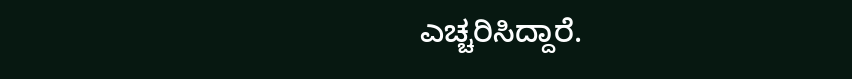ಎಚ್ಚರಿಸಿದ್ದಾರೆ.